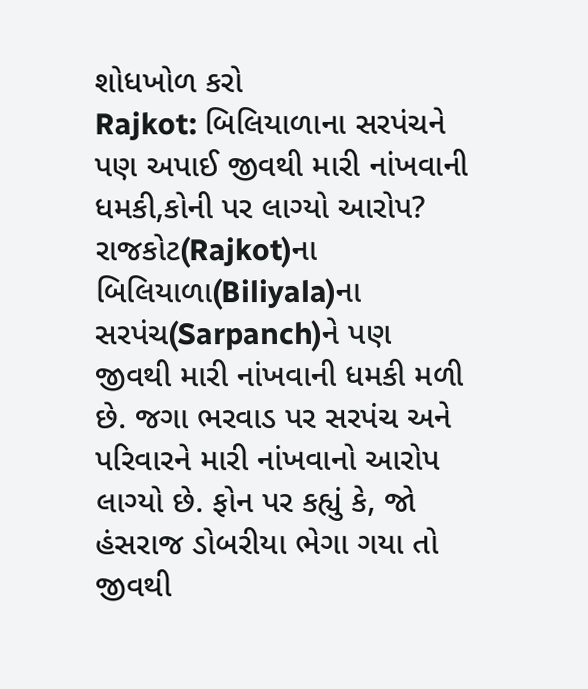શોધખોળ કરો
Rajkot: બિલિયાળાના સરપંચને પણ અપાઈ જીવથી મારી નાંખવાની ધમકી,કોની પર લાગ્યો આરોપ?
રાજકોટ(Rajkot)ના બિલિયાળા(Biliyala)ના સરપંચ(Sarpanch)ને પણ જીવથી મારી નાંખવાની ધમકી મળી છે. જગા ભરવાડ પર સરપંચ અને પરિવારને મારી નાંખવાનો આરોપ લાગ્યો છે. ફોન પર કહ્યું કે, જો હંસરાજ ડોબરીયા ભેગા ગયા તો જીવથી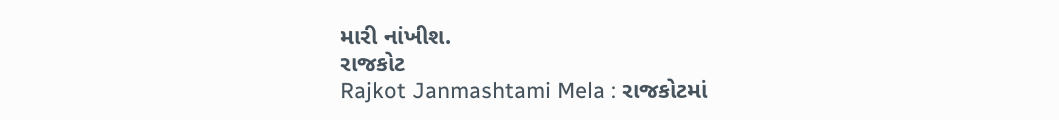મારી નાંખીશ.
રાજકોટ
Rajkot Janmashtami Mela : રાજકોટમાં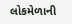લોકમેળાની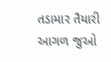તડામાર તૈયારી
આગળ જુઓ